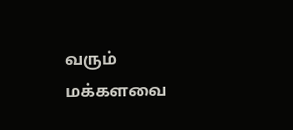வரும் மக்களவை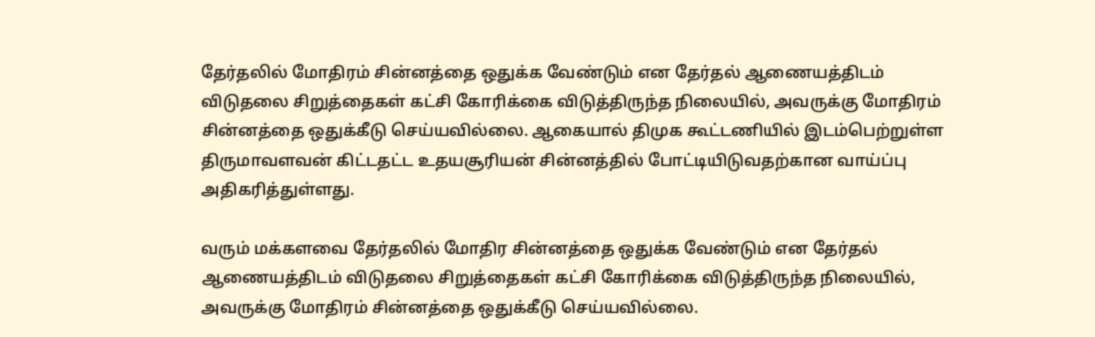தேர்தலில் மோதிரம் சின்னத்தை ஒதுக்க வேண்டும் என தேர்தல் ஆணையத்திடம் விடுதலை சிறுத்தைகள் கட்சி கோரிக்கை விடுத்திருந்த நிலையில், அவருக்கு மோதிரம் சின்னத்தை ஒதுக்கீடு செய்யவில்லை. ஆகையால் திமுக கூட்டணியில் இடம்பெற்றுள்ள திருமாவளவன் கிட்டதட்ட உதயசூரியன் சின்னத்தில் போட்டியிடுவதற்கான வாய்ப்பு அதிகரித்துள்ளது.

வரும் மக்களவை தேர்தலில் மோதிர சின்னத்தை ஒதுக்க வேண்டும் என தேர்தல் ஆணையத்திடம் விடுதலை சிறுத்தைகள் கட்சி கோரிக்கை விடுத்திருந்த நிலையில், அவருக்கு மோதிரம் சின்னத்தை ஒதுக்கீடு செய்யவில்லை.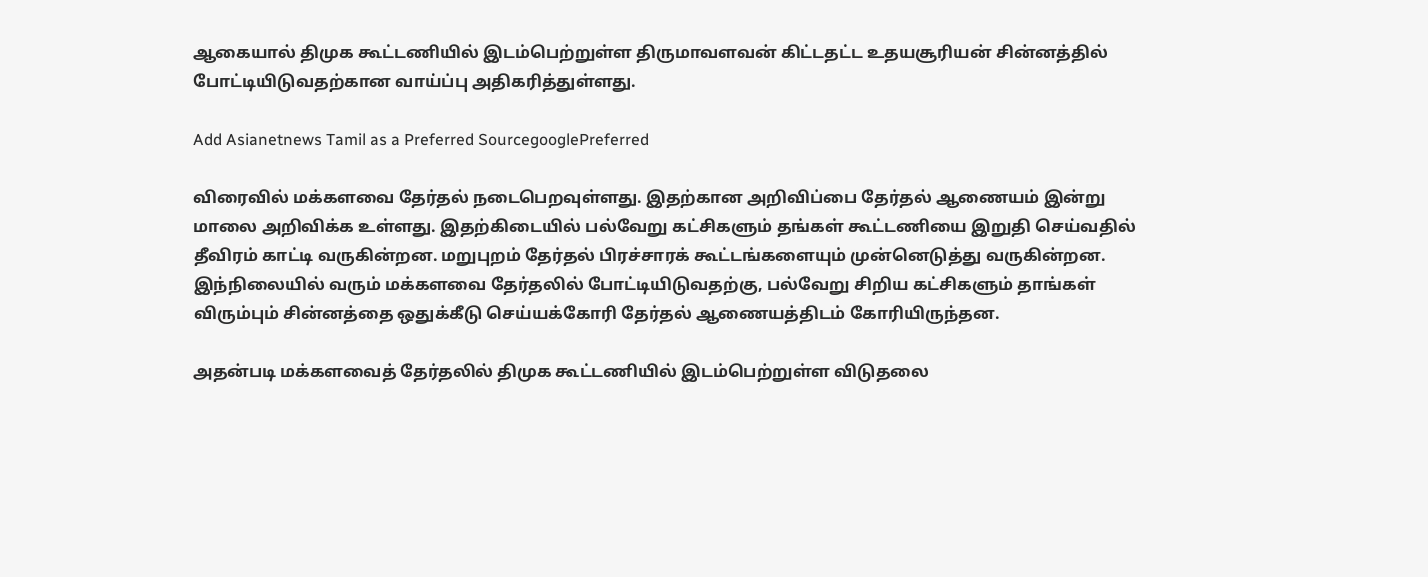ஆகையால் திமுக கூட்டணியில் இடம்பெற்றுள்ள திருமாவளவன் கிட்டதட்ட உதயசூரியன் சின்னத்தில் போட்டியிடுவதற்கான வாய்ப்பு அதிகரித்துள்ளது.

Add Asianetnews Tamil as a Preferred SourcegooglePreferred

விரைவில் மக்களவை தேர்தல் நடைபெறவுள்ளது. இதற்கான அறிவிப்பை தேர்தல் ஆணையம் இன்று மாலை அறிவிக்க உள்ளது. இதற்கிடையில் பல்வேறு கட்சிகளும் தங்கள் கூட்டணியை இறுதி செய்வதில் தீவிரம் காட்டி வருகின்றன. மறுபுறம் தேர்தல் பிரச்சாரக் கூட்டங்களையும் முன்னெடுத்து வருகின்றன. இந்நிலையில் வரும் மக்களவை தேர்தலில் போட்டியிடுவதற்கு, பல்வேறு சிறிய கட்சிகளும் தாங்கள் விரும்பும் சின்னத்தை ஒதுக்கீடு செய்யக்கோரி தேர்தல் ஆணையத்திடம் கோரியிருந்தன.

அதன்படி மக்களவைத் தேர்தலில் திமுக கூட்டணியில் இடம்பெற்றுள்ள விடுதலை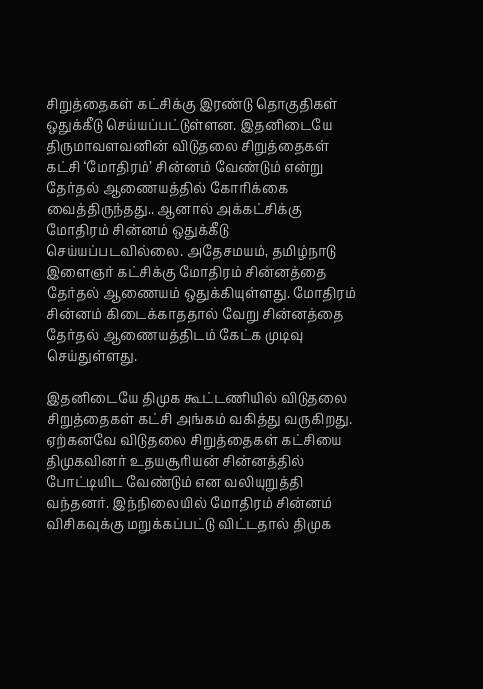சிறுத்தைகள் கட்சிக்கு இரண்டு தொகுதிகள் ஒதுக்கீடு செய்யப்பட்டுள்ளன. இதனிடையே திருமாவளவனின் விடுதலை சிறுத்தைகள் கட்சி ‘மோதிரம்’ சின்னம் வேண்டும் என்று தேர்தல் ஆணையத்தில் கோரிக்கை வைத்திருந்தது.. ஆனால் அக்கட்சிக்கு மோதிரம் சின்னம் ஒதுக்கீடு செய்யப்படவில்லை. அதேசமயம், தமிழ்நாடு இளைஞர் கட்சிக்கு மோதிரம் சின்னத்தை தேர்தல் ஆணையம் ஒதுக்கியுள்ளது. மோதிரம் சின்னம் கிடைக்காததால் வேறு சின்னத்தை தேர்தல் ஆணையத்திடம் கேட்க முடிவு செய்துள்ளது.

இதனிடையே திமுக கூட்டணியில் விடுதலை சிறுத்தைகள் கட்சி அங்கம் வகித்து வருகிறது. ஏற்கனவே விடுதலை சிறுத்தைகள் கட்சியை திமுகவினர் உதயசூரியன் சின்னத்தில் போட்டியிட வேண்டும் என வலியுறுத்தி வந்தனர். இந்நிலையில் மோதிரம் சின்னம் விசிகவுக்கு மறுக்கப்பட்டு விட்டதால் திமுக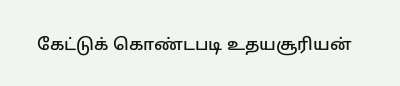கேட்டுக் கொண்டபடி உதயசூரியன்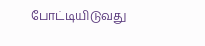போட்டியிடுவது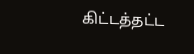கிட்டத்தட்ட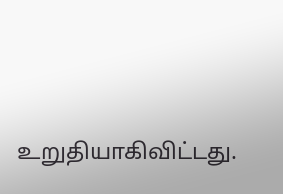உறுதியாகிவிட்டது.